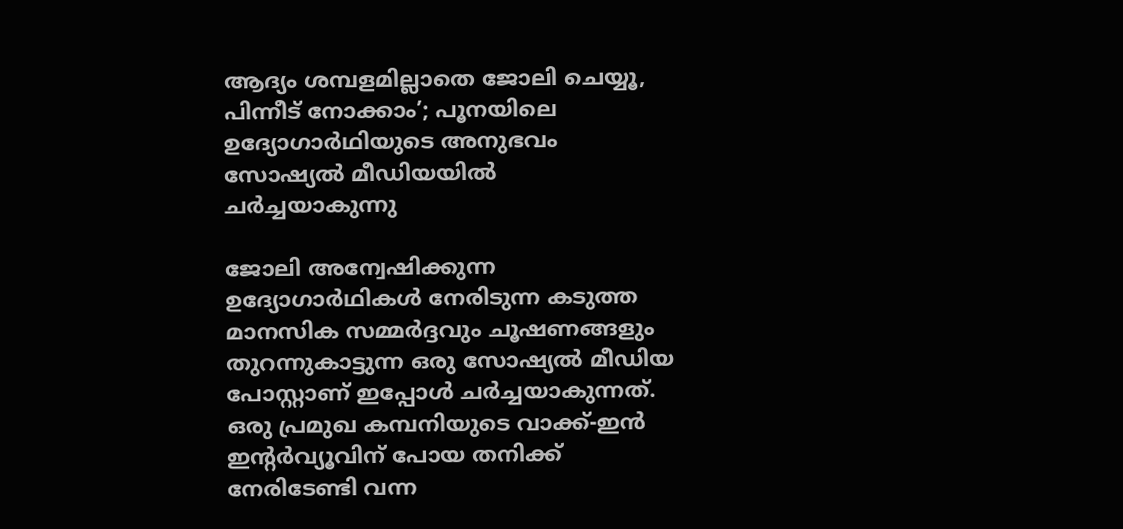ആദ്യം ശമ്പളമില്ലാതെ ജോലി ചെയ്യൂ, പിന്നീട് നോക്കാം’; പൂനയിലെ ഉദ്യോഗാർഥിയുടെ അനുഭവം സോഷ്യൽ മീഡിയയിൽ ചർച്ചയാകുന്നു

ജോലി അന്വേഷിക്കുന്ന ഉദ്യോഗാർഥികൾ നേരിടുന്ന കടുത്ത മാനസിക സമ്മർദ്ദവും ചൂഷണങ്ങളും തുറന്നുകാട്ടുന്ന ഒരു സോഷ്യൽ മീഡിയ പോസ്റ്റാണ് ഇപ്പോൾ ചർച്ചയാകുന്നത്. ഒരു പ്രമുഖ കമ്പനിയുടെ വാക്ക്-ഇൻ ഇന്‍റർവ്യൂവിന് പോയ തനിക്ക് നേരിടേണ്ടി വന്ന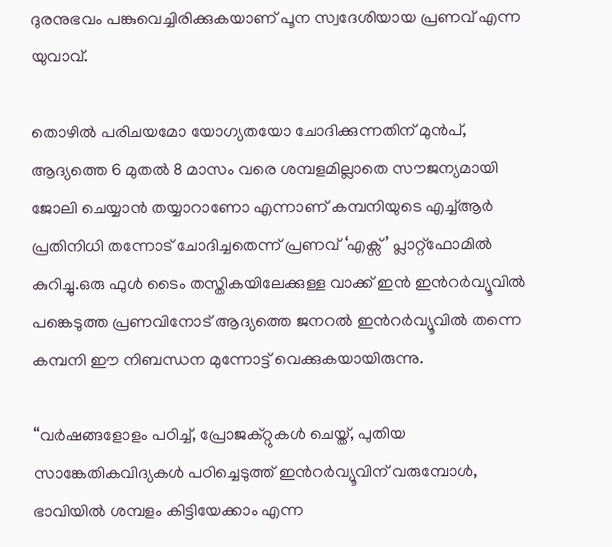ദുരനുഭവം പങ്കുവെച്ചിരിക്കുകയാണ് പൂന സ്വദേശിയായ പ്രണവ് എന്ന യുവാവ്.

തൊഴിൽ പരിചയമോ യോഗ്യതയോ ചോദിക്കുന്നതിന് മുൻപ്, ആദ്യത്തെ 6 മുതൽ 8 മാസം വരെ ശമ്പളമില്ലാതെ സൗജന്യമായി ജോലി ചെയ്യാൻ തയ്യാറാണോ എന്നാണ് കമ്പനിയുടെ എച്ച്ആർ പ്രതിനിധി തന്നോട് ചോദിച്ചതെന്ന് പ്രണവ് ‘എക്സ്’ പ്ലാറ്റ്‌ഫോമിൽ കുറിച്ചു.ഒരു ഫുൾ ടൈം തസ്തികയിലേക്കുള്ള വാക്ക് ഇൻ ഇന്‍റർവ്യൂവിൽ പങ്കെടുത്ത പ്രണവിനോട് ആദ്യത്തെ ജനറൽ ഇന്‍റർവ്യൂവിൽ തന്നെ കമ്പനി ഈ നിബന്ധന മുന്നോട്ട് വെക്കുകയായിരുന്നു.

“വർഷങ്ങളോളം പഠിച്ച്, പ്രോജക്റ്റുകൾ ചെയ്ത്, പുതിയ സാങ്കേതികവിദ്യകൾ പഠിച്ചെടുത്ത് ഇന്‍റർവ്യൂവിന് വരുമ്പോൾ, ഭാവിയിൽ ശമ്പളം കിട്ടിയേക്കാം എന്ന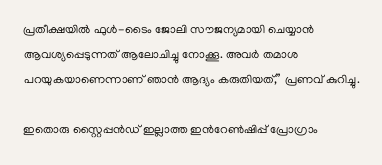പ്രതീക്ഷയിൽ ഫുൾ-ടൈം ജോലി സൗജന്യമായി ചെയ്യാൻ ആവശ്യപ്പെടുന്നത് ആലോചിച്ചു നോക്കൂ. അവർ തമാശ പറയുകയാണെന്നാണ് ഞാൻ ആദ്യം കരുതിയത്,” പ്രണവ് കുറിച്ചു.

ഇതൊരു സ്റ്റൈപ്പൻഡ് ഇല്ലാത്ത ഇന്‍റേൺഷിപ്പ് പ്രോഗ്രാം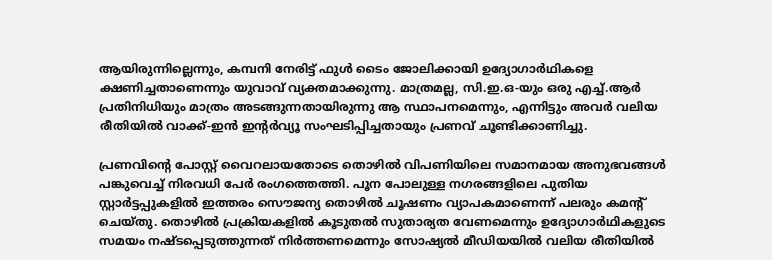ആയിരുന്നില്ലെന്നും, കമ്പനി നേരിട്ട് ഫുൾ ടൈം ജോലിക്കായി ഉദ്യോഗാർഥികളെ ക്ഷണിച്ചതാണെന്നും യുവാവ് വ്യക്തമാക്കുന്നു. മാത്രമല്ല, സി.ഇ.ഒ-യും ഒരു എച്ച്.ആർ പ്രതിനിധിയും മാത്രം അടങ്ങുന്നതായിരുന്നു ആ സ്ഥാപനമെന്നും, എന്നിട്ടും അവർ വലിയ രീതിയിൽ വാക്ക്-ഇൻ ഇന്റർവ്യൂ സംഘടിപ്പിച്ചതായും പ്രണവ് ചൂണ്ടിക്കാണിച്ചു.

പ്രണവിന്‍റെ പോസ്റ്റ് വൈറലായതോടെ തൊഴിൽ വിപണിയിലെ സമാനമായ അനുഭവങ്ങൾ പങ്കുവെച്ച് നിരവധി പേർ രംഗത്തെത്തി. പൂന പോലുള്ള നഗരങ്ങളിലെ പുതിയ സ്റ്റാർട്ടപ്പുകളിൽ ഇത്തരം സൌജന്യ തൊഴിൽ ചൂഷണം വ്യാപകമാണെന്ന് പലരും കമന്‍റ് ചെയ്തു. തൊഴിൽ പ്രക്രിയകളിൽ കൂടുതൽ സുതാര്യത വേണമെന്നും ഉദ്യോഗാർഥികളുടെ സമയം നഷ്ടപ്പെടുത്തുന്നത് നിർത്തണമെന്നും സോഷ്യൽ മീഡിയയിൽ വലിയ രീതിയിൽ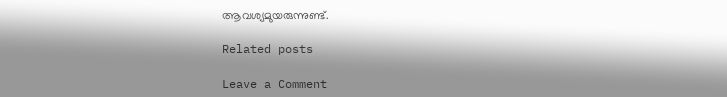ആവശ്യമുയരുന്നുണ്ട്.

Related posts

Leave a Comment